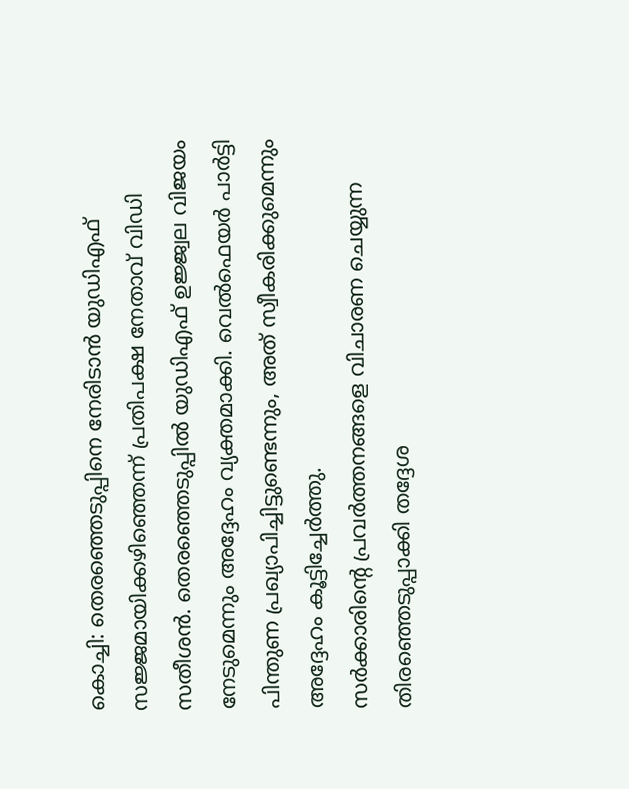കൊച്ചി: തെരഞ്ഞെടുപ്പിനെ നേരിടാൻ യുഡിഎഫ് സജ്ജമായിക്കഴിഞ്ഞെന്ന് പ്രതിപക്ഷ നേതാവ് വിഡി സതീശൻ. തെരഞ്ഞെടുപ്പിൽ യുഡിഎഫ് ഉജ്ജ്വല വിജയം നേടുമെന്നും അദ്ദേഹം വ്യക്തമാക്കി. വെൽഫെയർ പാർട്ടി പിന്തുണ പ്രഖ്യാപിച്ചിട്ടുണ്ടെന്നും, അത് സ്വീകരിക്കുമെന്നും അദ്ദേഹം കൂട്ടിച്ചേർത്തു.
സർക്കാരിൻ്റെ പ്രവർത്തനങ്ങളെ വിചാരണ ചെയ്യുന്ന തിരഞ്ഞെടുപ്പാക്കി തദ്ദേശ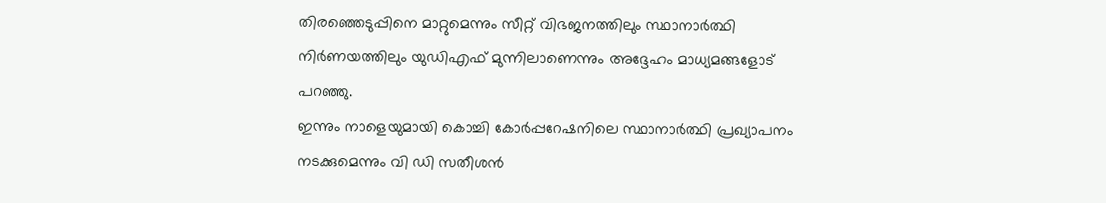തിരഞ്ഞെടുപ്പിനെ മാറ്റുമെന്നും സീറ്റ് വിഭജനത്തിലും സ്ഥാനാർത്ഥി നിർണയത്തിലും യുഡിഎഫ് മുന്നിലാണെന്നും അദ്ദേഹം മാധ്യമങ്ങളോട് പറഞ്ഞു.
ഇന്നും നാളെയുമായി കൊച്ചി കോർപ്പറേഷനിലെ സ്ഥാനാർത്ഥി പ്രഖ്യാപനം നടക്കുമെന്നും വി ഡി സതീശൻ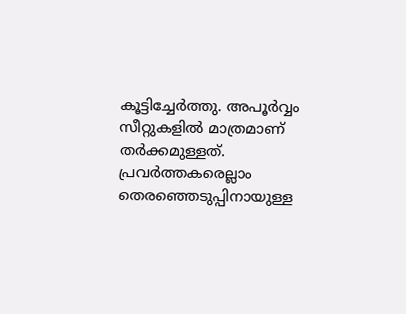കൂട്ടിച്ചേർത്തു. അപൂർവ്വം സീറ്റുകളിൽ മാത്രമാണ് തർക്കമുള്ളത്. പ്രവർത്തകരെല്ലാം തെരഞ്ഞെടുപ്പിനായുള്ള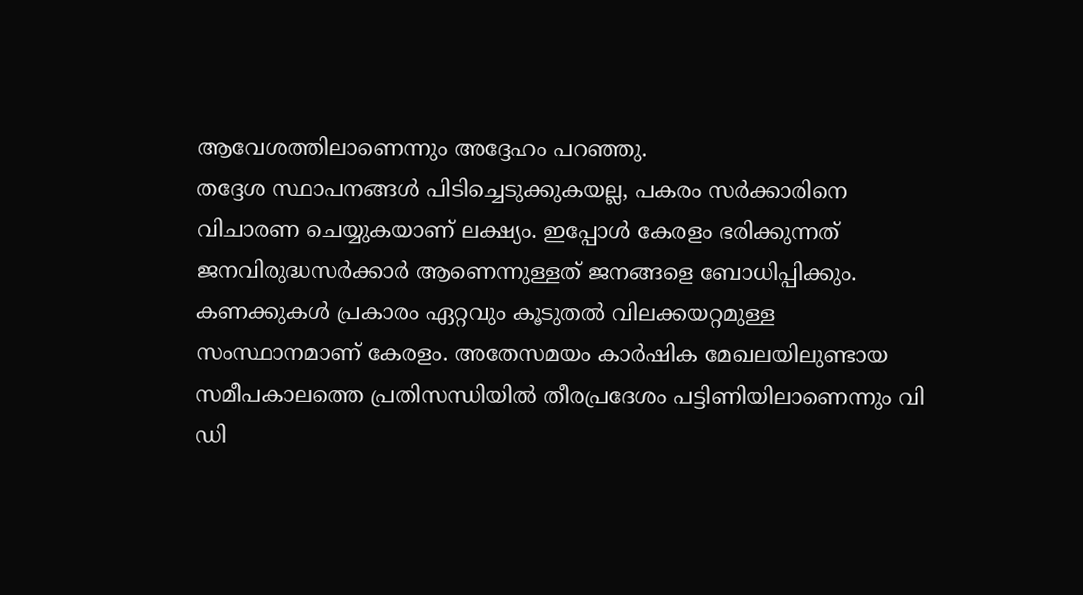ആവേശത്തിലാണെന്നും അദ്ദേഹം പറഞ്ഞു.
തദ്ദേശ സ്ഥാപനങ്ങൾ പിടിച്ചെടുക്കുകയല്ല, പകരം സർക്കാരിനെ വിചാരണ ചെയ്യുകയാണ് ലക്ഷ്യം. ഇപ്പോൾ കേരളം ഭരിക്കുന്നത് ജനവിരുദ്ധസർക്കാർ ആണെന്നുള്ളത് ജനങ്ങളെ ബോധിപ്പിക്കും. കണക്കുകൾ പ്രകാരം ഏറ്റവും കൂടുതൽ വിലക്കയറ്റമുള്ള സംസ്ഥാനമാണ് കേരളം. അതേസമയം കാർഷിക മേഖലയിലുണ്ടായ സമീപകാലത്തെ പ്രതിസന്ധിയിൽ തീരപ്രദേശം പട്ടിണിയിലാണെന്നും വി ഡി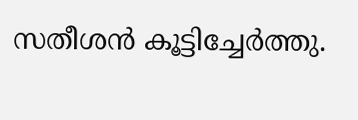സതീശൻ കൂട്ടിച്ചേർത്തു.